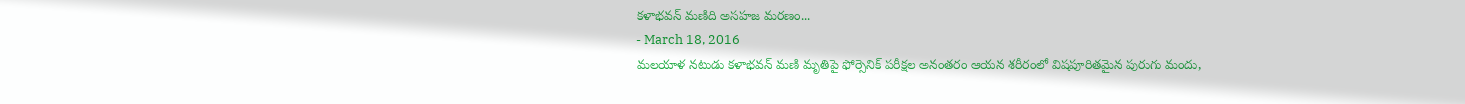కళాభవన్ మణిది అసహజ మరణం...
- March 18, 2016
మలయాళ నటుడు కళాభవన్ మణి మృతిపై ఫోర్సెనిక్ పరీక్షల అనంతరం ఆయన శరీరంలో విషపూరితమైన పురుగు మందు,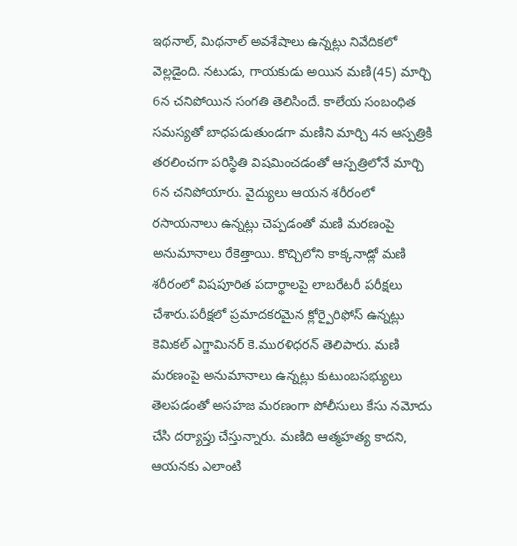ఇథనాల్, మిథనాల్ అవశేషాలు ఉన్నట్లు నివేదికలో వెల్లడైంది. నటుడు, గాయకుడు అయిన మణి(45) మార్చి 6న చనిపోయిన సంగతి తెలిసిందే. కాలేయ సంబంధిత సమస్యతో బాధపడుతుండగా మణిని మార్చి 4న ఆస్పత్రికి తరలించగా పరిస్థితి విషమించడంతో ఆస్పత్రిలోనే మార్చి 6న చనిపోయారు. వైద్యులు ఆయన శరీరంలో రసాయనాలు ఉన్నట్లు చెప్పడంతో మణి మరణంపై అనుమానాలు రేకెత్తాయి. కొచ్చిలోని కాక్కనాడ్లో మణి శరీరంలో విషపూరిత పదార్థాలపై లాబరేటరీ పరీక్షలు చేశారు.పరీక్షలో ప్రమాదకరమైన క్లోర్పైరిఫోస్ ఉన్నట్లు కెమికల్ ఎగ్జామినర్ కె.మురళిధరన్ తెలిపారు. మణి మరణంపై అనుమానాలు ఉన్నట్లు కుటుంబసభ్యులు తెలపడంతో అసహజ మరణంగా పోలీసులు కేసు నమోదు చేసి దర్యాప్తు చేస్తున్నారు. మణిది ఆత్మహత్య కాదని, ఆయనకు ఎలాంటి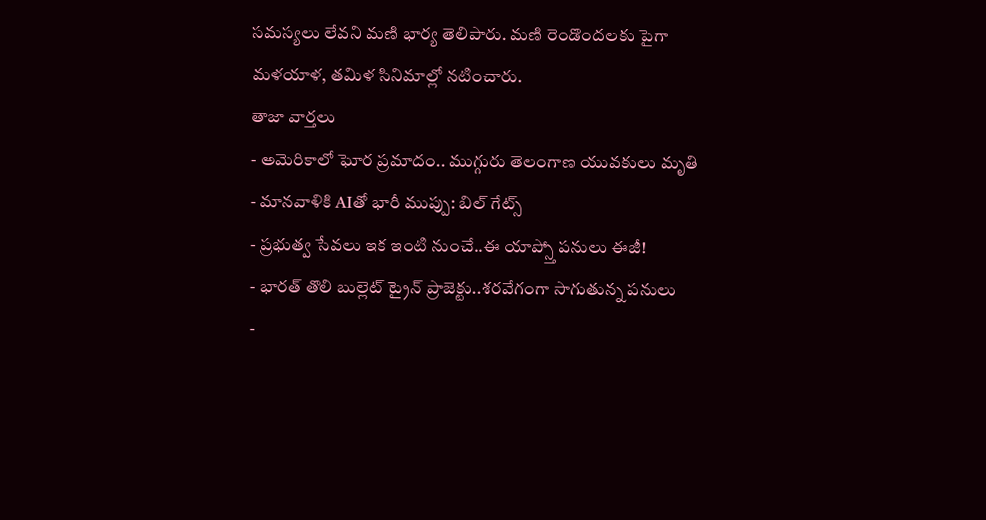సమస్యలు లేవని మణి భార్య తెలిపారు. మణి రెండొందలకు పైగా మళయాళ, తమిళ సినిమాల్లో నటించారు.
తాజా వార్తలు
- అమెరికాలో ఘోర ప్రమాదం.. ముగ్గురు తెలంగాణ యువకులు మృతి
- మానవాళికి AIతో భారీ ముప్పు: బిల్ గేట్స్
- ప్రభుత్వ సేవలు ఇక ఇంటి నుంచే..ఈ యాప్స్తో పనులు ఈజీ!
- భారత్ తొలి బుల్లెట్ ట్రైన్ ప్రాజెక్టు..శరవేగంగా సాగుతున్న పనులు
-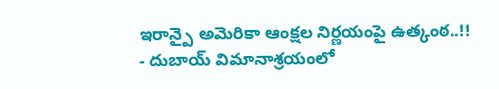ఇరాన్పై అమెరికా ఆంక్షల నిర్ణయంపై ఉత్కంఠ..!!
- దుబాయ్ విమానాశ్రయంలో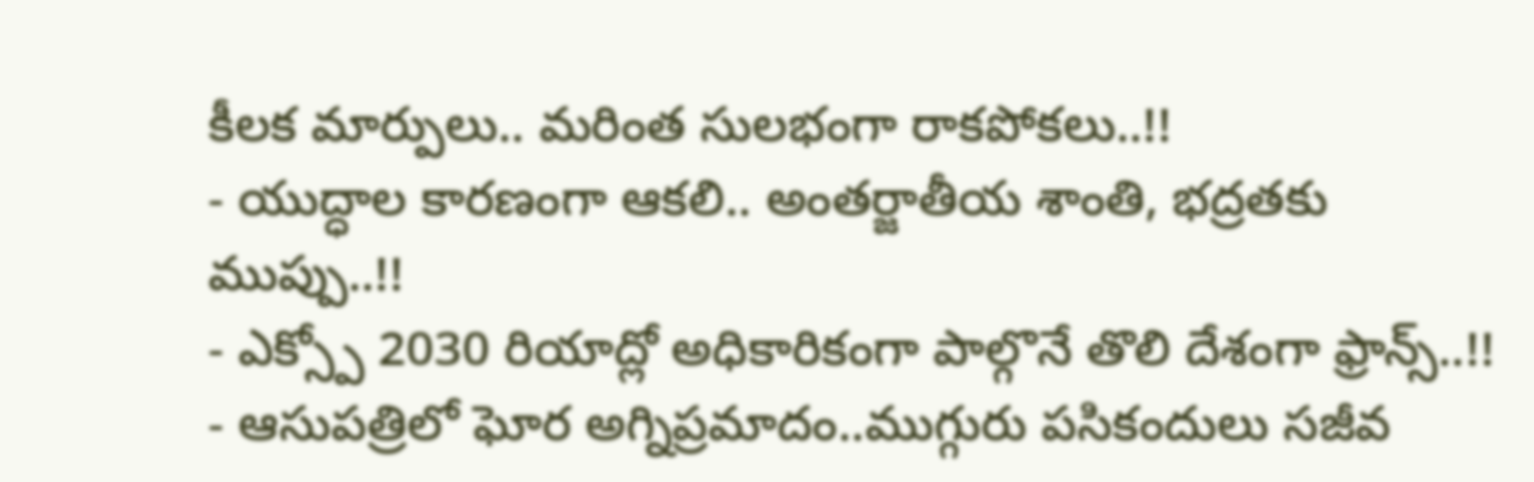కీలక మార్పులు.. మరింత సులభంగా రాకపోకలు..!!
- యుద్ధాల కారణంగా ఆకలి.. అంతర్జాతీయ శాంతి, భద్రతకు ముప్పు..!!
- ఎక్స్పో 2030 రియాద్లో అధికారికంగా పాల్గొనే తొలి దేశంగా ఫ్రాన్స్..!!
- ఆసుపత్రిలో ఘోర అగ్నిప్రమాదం..ముగ్గురు పసికందులు సజీవ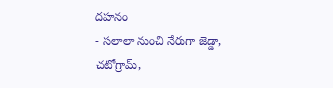దహనం
- సలాలా నుంచి నేరుగా జెడ్డా, చటోగ్రామ్,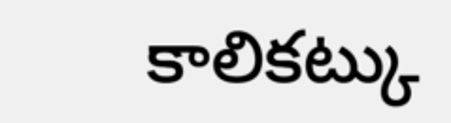కాలికట్కు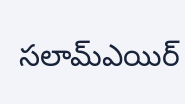సలామ్ఎయిర్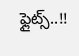ఫ్లైట్స్..!!